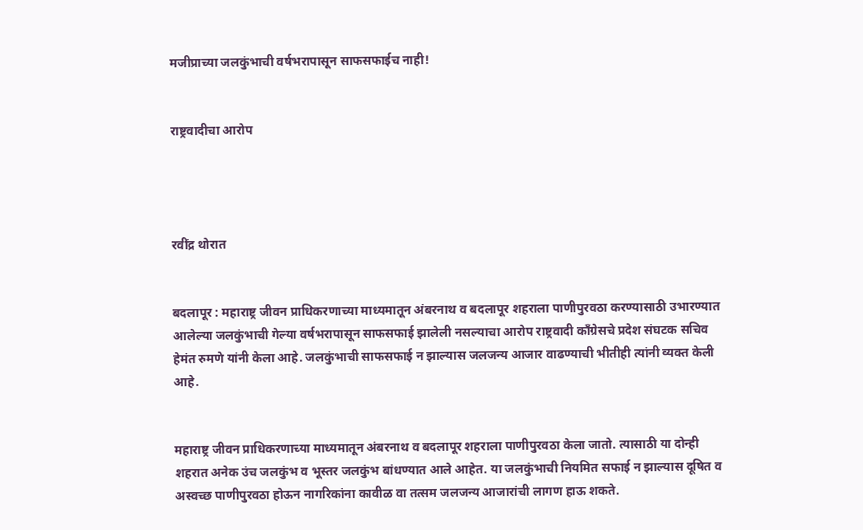मजीप्राच्या जलकुंभाची वर्षभरापासून साफसफाईच नाही!


राष्ट्रवादीचा आरोप




रवींद्र थोरात


बदलापूर : महाराष्ट्र जीवन प्राधिकरणाच्या माध्यमातून अंबरनाथ व बदलापूर शहराला पाणीपुरवठा करण्यासाठी उभारण्यात आलेल्या जलकुंभाची गेल्या वर्षभरापासून साफसफाई झालेली नसल्याचा आरोप राष्ट्रवादी काँग्रेसचे प्रदेश संघटक सचिव हेमंत रुमणे यांनी केला आहे. जलकुंभाची साफसफाई न झाल्यास जलजन्य आजार वाढण्याची भीतीही त्यांनी व्यक्त केली आहे.


महाराष्ट्र जीवन प्राधिकरणाच्या माध्यमातून अंबरनाथ व बदलापूर शहराला पाणीपुरवठा केला जातो. त्यासाठी या दोन्ही शहरात अनेक उंच जलकुंभ व भूस्तर जलकुंभ बांधण्यात आले आहेत. या जलकुंभाची नियमित सफाई न झाल्यास दूषित व अस्वच्छ पाणीपुरवठा होऊन नागरिकांना कावीळ वा तत्सम जलजन्य आजारांची लागण हाऊ शकते.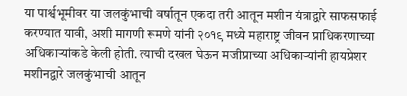या पार्श्वभूमीवर या जलकुंभाची वर्षातून एकदा तरी आतून मशीन यंत्राद्वारे साफसफाई करण्यात यावी, अशी मागणी रूमणे यांनी २०१९ मध्ये महाराष्ट्र जीवन प्राधिकरणाच्या अधिकाऱ्यांकडे केली होती. त्याची दखल घेऊन मजीप्राच्या अधिकाऱ्यांनी हायप्रेशर मशीनद्वारे जलकुंभाची आतून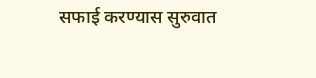सफाई करण्यास सुरुवात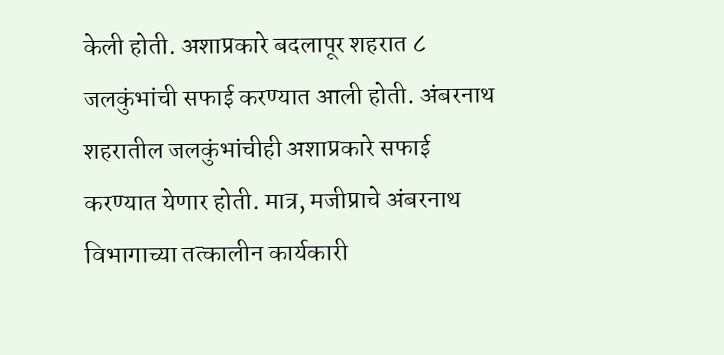केली होती. अशाप्रकारे बदलापूर शहरात ८ जलकुंभांची सफाई करण्यात आली होती. अंबरनाथ शहरातील जलकुंभांचीही अशाप्रकारे सफाई करण्यात येणार होती. मात्र, मजीप्राचे अंबरनाथ विभागाच्या तत्कालीन कार्यकारी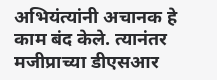अभियंत्यांनी अचानक हे काम बंद केले. त्यानंतर मजीप्राच्या डीएसआर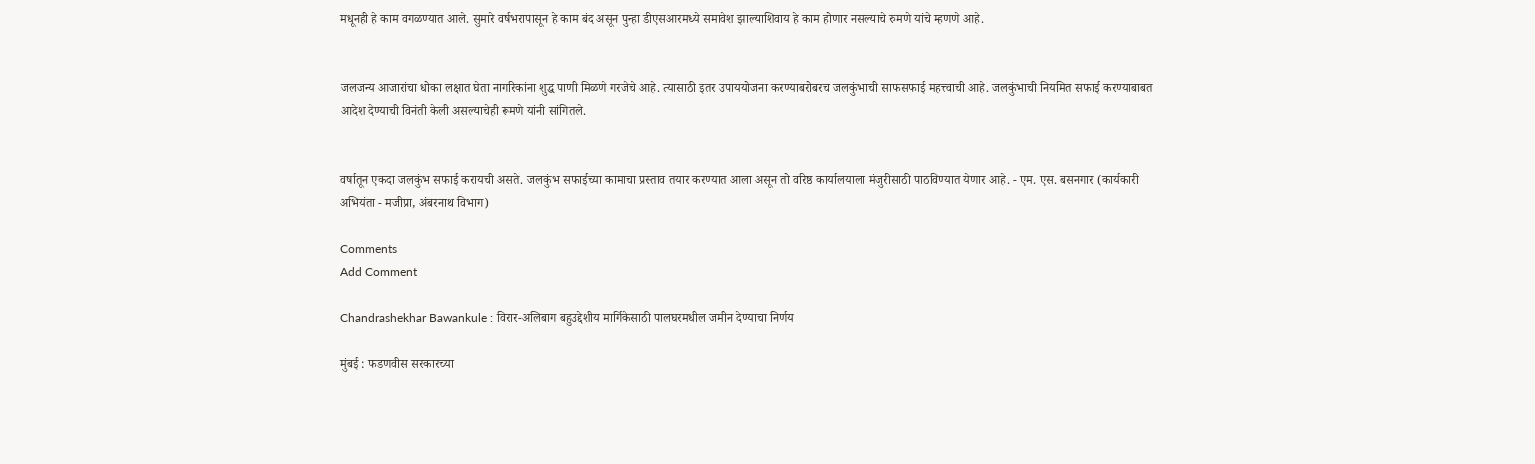मधूनही हे काम वगळण्यात आले. सुमारे वर्षभरापासून हे काम बंद असून पुन्हा डीएसआरमध्ये समावेश झाल्याशिवाय हे काम होणार नसल्याचे रुमणे यांचे म्हणणे आहे.


जलजन्य आजारांचा धोका लक्षात घेता नागरिकांना शुद्ध पाणी मिळणे गरजेचे आहे. त्यासाठी इतर उपाययोजना करण्याबरोबरच जलकुंभाची साफसफाई महत्त्वाची आहे. जलकुंभाची नियमित सफाई करण्याबाबत आदेश देण्याची विनंती केली असल्याचेही रूमणे यांनी सांगितले.


वर्षातून एकदा जलकुंभ सफाई करायची असते. जलकुंभ सफाईच्या कामाचा प्रस्ताव तयार करण्यात आला असून तो वरिष्ठ कार्यालयाला मंजुरीसाठी पाठविण्यात येणार आहे. - एम. एस. बसनगार (कार्यकारी अभियंता - मजीप्रा, अंबरनाथ विभाग)

Comments
Add Comment

Chandrashekhar Bawankule : विरार-अलिबाग बहुउद्देशीय मार्गिकेसाठी पालघरमधील जमीन देण्याचा निर्णय

मुंबई : फडणवीस सरकारच्या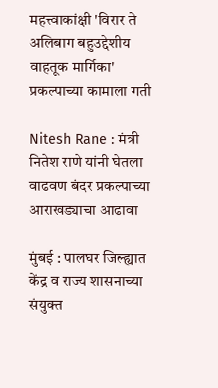महत्त्वाकांक्षी 'विरार ते अलिबाग बहुउद्देशीय वाहतूक मार्गिका' प्रकल्पाच्या कामाला गती

Nitesh Rane : मंत्री नितेश राणे यांनी घेतला वाढवण बंदर प्रकल्पाच्या आराखड्याचा आढावा

मुंबई : पालघर जिल्ह्यात केंद्र व राज्य शासनाच्या संयुक्त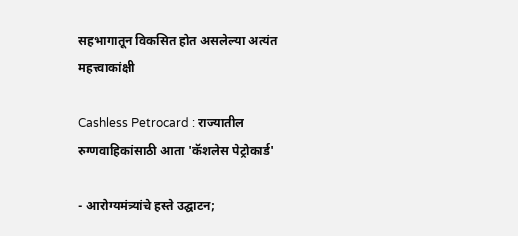सहभागातून विकसित होत असलेल्या अत्यंत महत्त्वाकांक्षी

Cashless Petrocard : राज्यातील रुग्णवाहिकांसाठी आता 'कॅशलेस पेट्रोकार्ड'

- आरोग्यमंत्र्यांचे हस्ते उद्घाटन;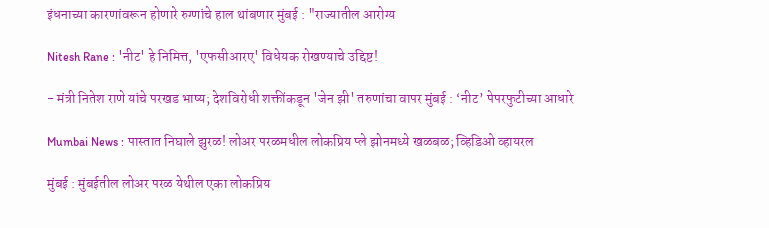इंधनाच्या कारणांवरून होणारे रुग्णांचे हाल थांबणार मुंबई : "राज्यातील आरोग्य

Nitesh Rane : 'नीट' हे निमित्त, 'एफसीआरए' विधेयक रोखण्याचे उद्दिष्ट!

- मंत्री नितेश राणे यांचे परखड भाष्य; देशविरोधी शक्तींकडून 'जेन झी' तरुणांचा वापर मुंबई : ‘नीट’ पेपरफुटीच्या आधारे

Mumbai News : पास्तात निघाले झुरळ! लोअर परळमधील लोकप्रिय प्ले झोनमध्ये खळबळ; व्हिडिओ व्हायरल

मुंबई : मुंबईतील लोअर परळ येथील एका लोकप्रिय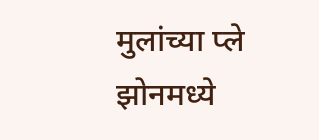मुलांच्या प्ले झोनमध्ये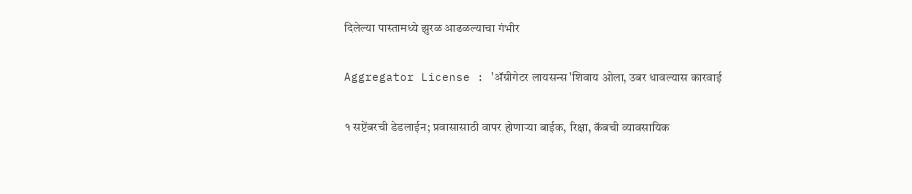दिलेल्या पास्तामध्ये झुरळ आढळल्याचा गंभीर

Aggregator License : 'ॲग्रीगेटर लायसन्स'शिवाय ओला, उबर धावल्यास कारवाई

१ सप्टेंबरची डेडलाईन; प्रवासासाठी वापर होणाऱ्या बाईक, रिक्षा, कॅबची व्यावसायिक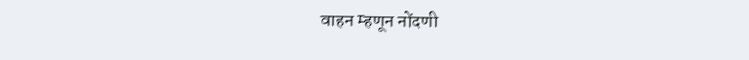वाहन म्हणून नोंदणी